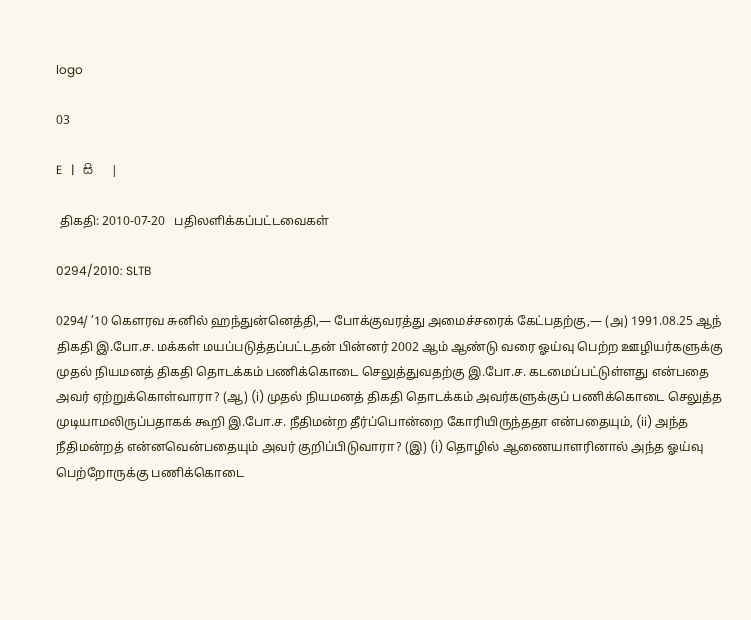logo

03

E   |   සි   |

 திகதி: 2010-07-20   பதிலளிக்கப்பட்டவைகள்

0294/2010: SLTB

0294/ ’10 கெளரவ சுனில் ஹந்துன்னெத்தி,— போக்குவரத்து அமைச்சரைக் கேட்பதற்கு,— (அ) 1991.08.25 ஆந் திகதி இ.போ.ச. மக்கள் மயப்படுத்தப்பட்டதன் பின்னர் 2002 ஆம் ஆண்டு வரை ஓய்வு பெற்ற ஊழியர்களுக்கு முதல் நியமனத் திகதி தொடக்கம் பணிக்கொடை செலுத்துவதற்கு இ.போ.ச. கடமைப்பட்டுள்ளது என்பதை அவர் ஏற்றுக்கொள்வாரா? (ஆ) (i) முதல் நியமனத் திகதி தொடக்கம் அவர்களுக்குப் பணிக்கொடை செலுத்த முடியாமலிருப்பதாகக் கூறி இ.போ.ச. நீதிமன்ற தீர்ப்பொன்றை கோரியிருந்ததா என்பதையும், (ii) அந்த நீதிமன்றத் என்னவென்பதையும் அவர் குறிப்பிடுவாரா? (இ) (i) தொழில் ஆணையாளரினால் அந்த ஓய்வு பெற்றோருக்கு பணிக்கொடை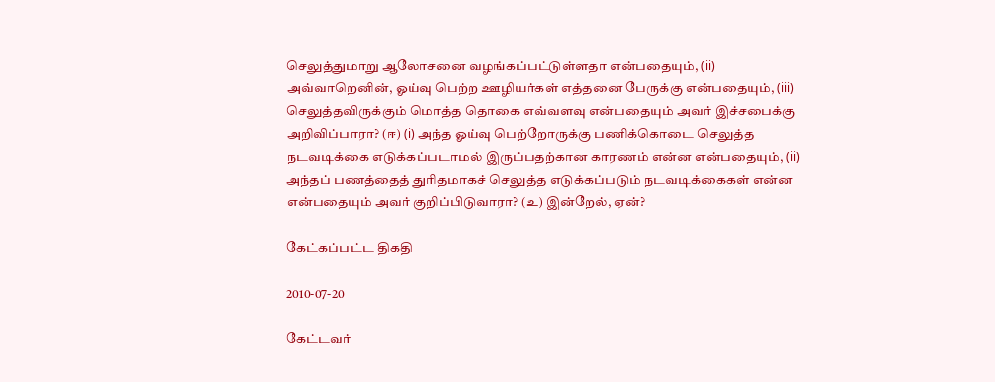செலுத்துமாறு ஆலோசனை வழங்கப்பட்டுள்ளதா என்பதையும், (ii) அவ்வாறெனின், ஓய்வு பெற்ற ஊழியர்கள் எத்தனை பேருக்கு என்பதையும், (iii) செலுத்தவிருக்கும் மொத்த தொகை எவ்வளவு என்பதையும் அவர் இச்சபைக்கு அறிவிப்பாரா? (ஈ) (i) அந்த ஓய்வு பெற்றோருக்கு பணிக்கொடை செலுத்த நடவடிக்கை எடுக்கப்படாமல் இருப்பதற்கான காரணம் என்ன என்பதையும், (ii) அந்தப் பணத்தைத் துரிதமாகச் செலுத்த எடுக்கப்படும் நடவடிக்கைகள் என்ன என்பதையும் அவர் குறிப்பிடுவாரா? (உ) இன்றேல், ஏன்?

கேட்கப்பட்ட திகதி

2010-07-20

கேட்டவர்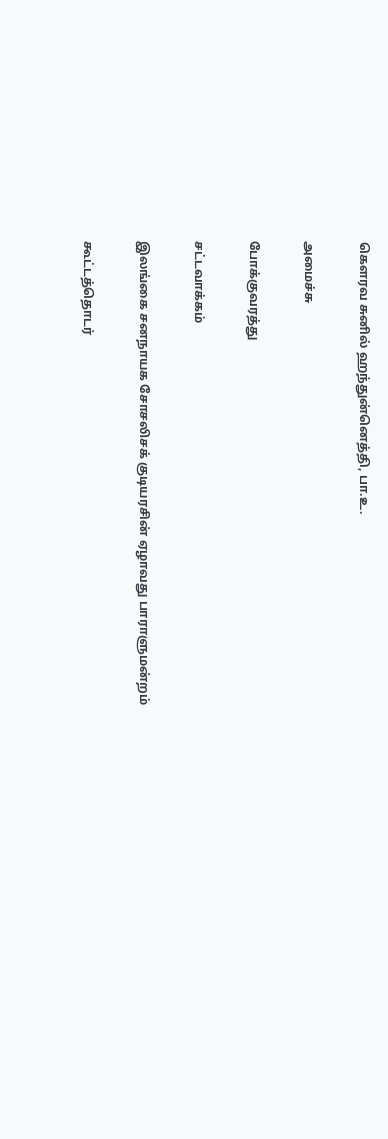கௌரவ சுனில் ஹந்துன்னெத்தி, பா.உ.

அமைச்சு

போக்குவரத்து

சட்டவாக்கம்

இலங்கை சனநாயக சோசலிசக் குடியரசின் ஏழாவது பாராளுமன்றம்

கூட்டத்தொடர்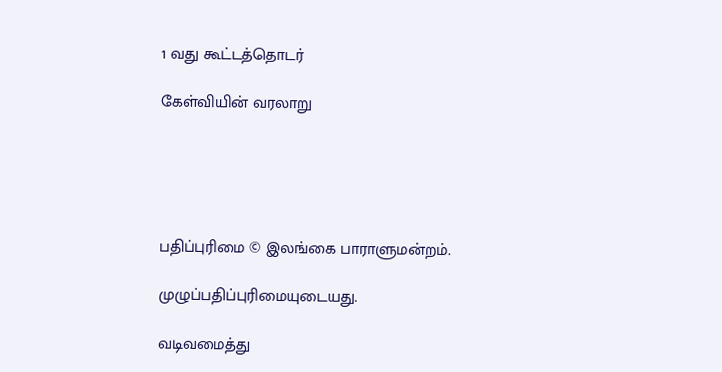1 வது கூட்டத்தொடர்

கேள்வியின் வரலாறு





பதிப்புரிமை © இலங்கை பாராளுமன்றம்.

முழுப்பதிப்புரிமையுடையது.

வடிவமைத்து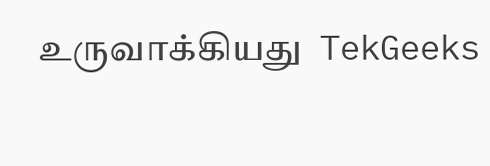உருவாக்கியது  TekGeeks